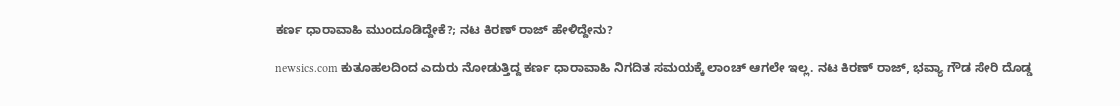ಕರ್ಣ ಧಾರಾವಾಹಿ ಮುಂದೂಡಿದ್ದೇಕೆ?; ನಟ ಕಿರಣ್ ರಾಜ್ ಹೇಳಿದ್ದೇನು?

newsics.com ಕುತೂಹಲದಿಂದ ಎದುರು ನೋಡುತ್ತಿದ್ದ ಕರ್ಣ ಧಾರಾವಾಹಿ ನಿಗದಿತ ಸಮಯಕ್ಕೆ ಲಾಂಚ್‌ ಆಗಲೇ ಇಲ್ಲ. ನಟ ಕಿರಣ್‌ ರಾಜ್‌, ಭವ್ಯಾ ಗೌಡ ಸೇರಿ ದೊಡ್ಡ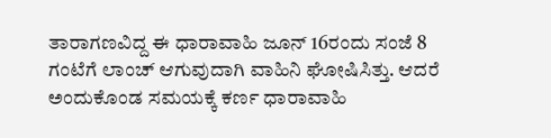ತಾರಾಗಣವಿದ್ದ ಈ ಧಾರಾವಾಹಿ ಜೂನ್‌ 16ರಂದು ಸಂಜೆ 8 ಗಂಟೆಗೆ ಲಾಂಚ್‌ ಆಗುವುದಾಗಿ ವಾಹಿನಿ ಘೋಷಿಸಿತ್ತು. ಆದರೆ ಅಂದುಕೊಂಡ ಸಮಯಕ್ಕೆ ಕರ್ಣ ಧಾರಾವಾಹಿ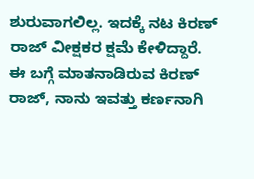ಶುರುವಾಗಲಿಲ್ಲ. ಇದಕ್ಕೆ ನಟ ಕಿರಣ್ ರಾಜ್ ವೀಕ್ಷಕರ ಕ್ಷಮೆ ಕೇಳಿದ್ದಾರೆ. ಈ ಬಗ್ಗೆ ಮಾತನಾಡಿರುವ ಕಿರಣ್ ರಾಜ್, ನಾನು ಇವತ್ತು ಕರ್ಣನಾಗಿ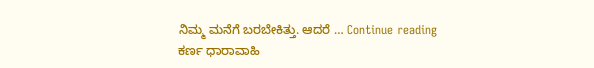ನಿಮ್ಮ ಮನೆಗೆ ಬರಬೇಕಿತ್ತು. ಆದರೆ … Continue reading ಕರ್ಣ ಧಾರಾವಾಹಿ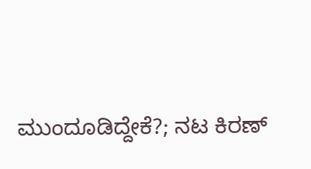ಮುಂದೂಡಿದ್ದೇಕೆ?; ನಟ ಕಿರಣ್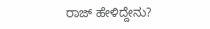ರಾಜ್ ಹೇಳಿದ್ದೇನು?